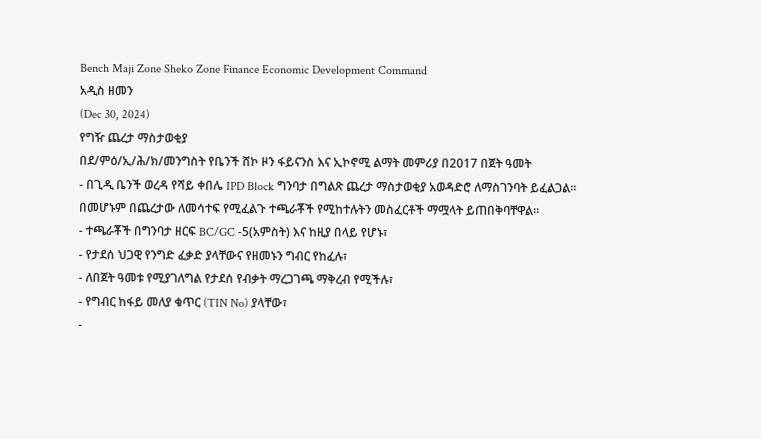Bench Maji Zone Sheko Zone Finance Economic Development Command
አዲስ ዘመን
(Dec 30, 2024)
የግዥ ጨረታ ማስታወቂያ
በደ/ምዕ/ኢ/ሕ/ክ/መንግስት የቤንች ሸኮ ዞን ፋይናንስ እና ኢኮኖሚ ልማት መምሪያ በ2017 በጀት ዓመት
- በጊዲ ቤንች ወረዳ የሻይ ቀበሌ IPD Block ግንባታ በግልጽ ጨረታ ማስታወቂያ አወዳድሮ ለማስገንባት ይፈልጋል፡፡
በመሆኑም በጨረታው ለመሳተፍ የሚፈልጉ ተጫራቾች የሚከተሉትን መስፈርቶች ማሟላት ይጠበቅባቸዋል፡፡
- ተጫራቾች በግንባታ ዘርፍ BC/GC -5(አምስት) እና ከዚያ በላይ የሆኑ፣
- የታደሰ ህጋዊ የንግድ ፈቃድ ያላቸውና የዘመኑን ግብር የከፈሉ፣
- ለበጀት ዓመቱ የሚያገለግል የታደሰ የብቃት ማረጋገጫ ማቅረብ የሚችሉ፣
- የግብር ከፋይ መለያ ቁጥር (TIN No) ያላቸው፣
-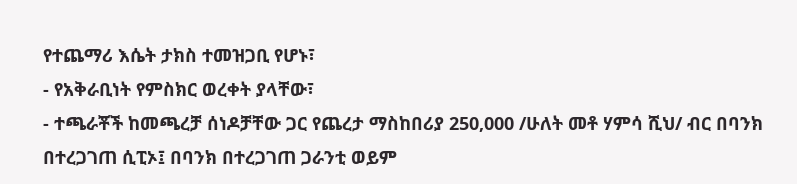የተጨማሪ እሴት ታክስ ተመዝጋቢ የሆኑ፣
- የአቅራቢነት የምስክር ወረቀት ያላቸው፣
- ተጫራቾች ከመጫረቻ ሰነዶቻቸው ጋር የጨረታ ማስከበሪያ 250,000 /ሁለት መቶ ሃምሳ ሺህ/ ብር በባንክ በተረጋገጠ ሲፒኦ፤ በባንክ በተረጋገጠ ጋራንቲ ወይም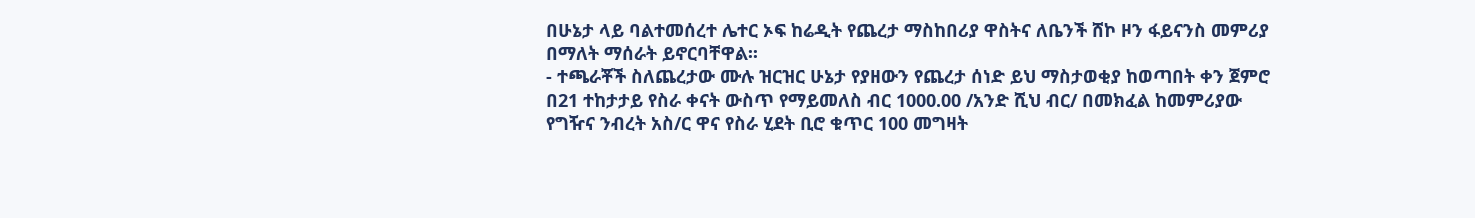በሁኔታ ላይ ባልተመሰረተ ሌተር ኦፍ ከሬዲት የጨረታ ማስከበሪያ ዋስትና ለቤንች ሸኮ ዞን ፋይናንስ መምሪያ በማለት ማሰራት ይኖርባቸዋል፡፡
- ተጫራቾች ስለጨረታው ሙሉ ዝርዝር ሁኔታ የያዘውን የጨረታ ሰነድ ይህ ማስታወቂያ ከወጣበት ቀን ጀምሮ በ21 ተከታታይ የስራ ቀናት ውስጥ የማይመለስ ብር 1000.00 /አንድ ሺህ ብር/ በመክፈል ከመምሪያው የግዥና ንብረት አስ/ር ዋና የስራ ሂደት ቢሮ ቁጥር 100 መግዛት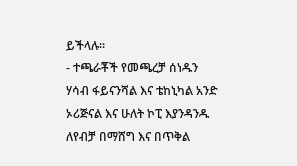ይችላሉ፡፡
- ተጫራቾች የመጫረቻ ሰነዱን ሃሳብ ፋይናንሻል እና ቴከኒካል አንድ ኦሪጅናል እና ሁለት ኮፒ እያንዳንዱ ለየብቻ በማሸግ እና በጥቅል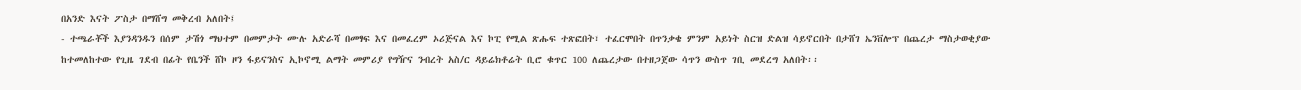በአንድ እናት ፖስታ በማሸግ መቅረብ አለበት፤
- ተጫራቾች እያንዳንዱን በሰም ታሽጎ ማህተም በመምታት ሙሉ አድራሻ በመፃፍ እና በመፈረም ኦሪጅናል እና ኮፒ የሚል ጽሑፍ ተጽፎበት፣ ተፈርሞበት በጥንቃቄ ምንም አይነት ስርዝ ድልዝ ሳይኖርበት በታሸገ ኤንቨሎፕ በጨረታ ማስታወቂያው ከተመለከተው የጊዜ ገደብ በፊት የቤንች ሸኮ ዞን ፋይናንስና ኢኮኖሚ ልማት መምሪያ የግዥና ንብረት አስ/ር ዳይሬክቶሬት ቢሮ ቁጥር 100 ለጨረታው በተዘጋጀው ሳጥን ውስጥ ገቢ መደረግ አለበት፡፡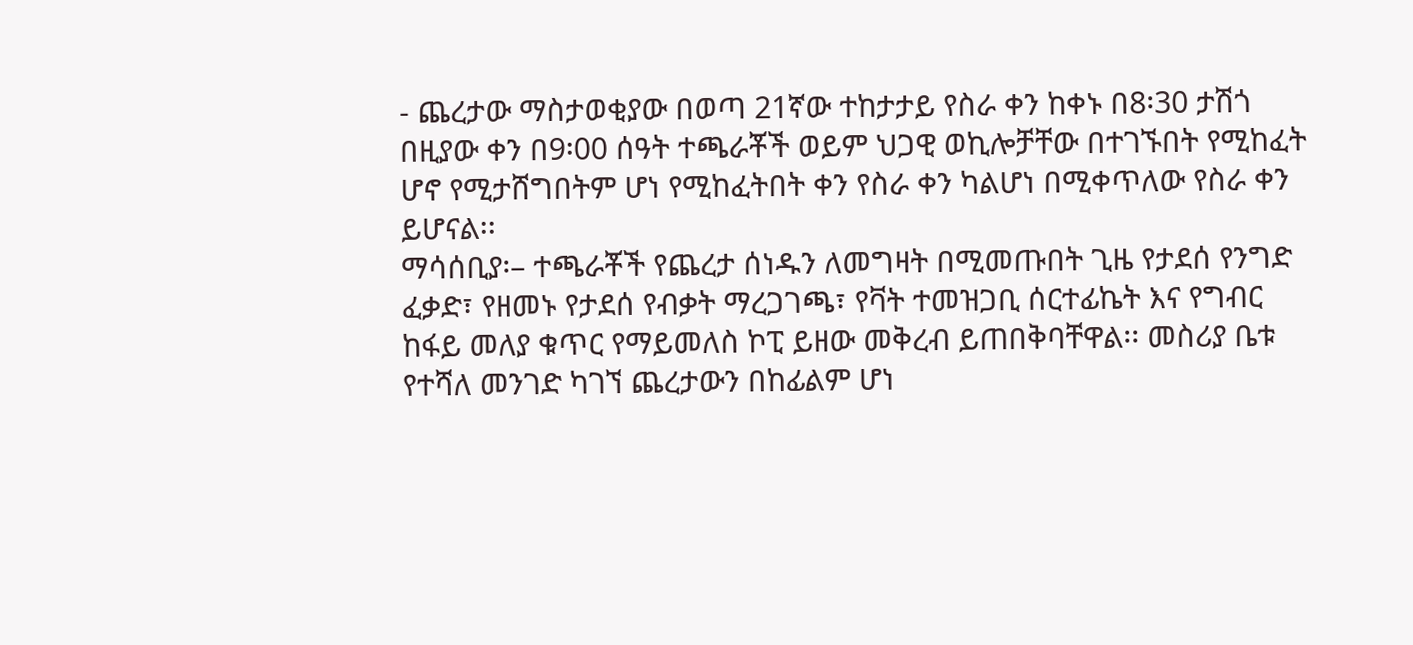- ጨረታው ማስታወቂያው በወጣ 21ኛው ተከታታይ የስራ ቀን ከቀኑ በ8፡30 ታሽጎ በዚያው ቀን በ9፡00 ሰዓት ተጫራቾች ወይም ህጋዊ ወኪሎቻቸው በተገኙበት የሚከፈት ሆኖ የሚታሸግበትም ሆነ የሚከፈትበት ቀን የስራ ቀን ካልሆነ በሚቀጥለው የስራ ቀን ይሆናል፡፡
ማሳሰቢያ፡– ተጫራቾች የጨረታ ሰነዱን ለመግዛት በሚመጡበት ጊዜ የታደሰ የንግድ ፈቃድ፣ የዘመኑ የታደሰ የብቃት ማረጋገጫ፣ የቫት ተመዝጋቢ ሰርተፊኬት እና የግብር ከፋይ መለያ ቁጥር የማይመለስ ኮፒ ይዘው መቅረብ ይጠበቅባቸዋል፡፡ መስሪያ ቤቱ የተሻለ መንገድ ካገኘ ጨረታውን በከፊልም ሆነ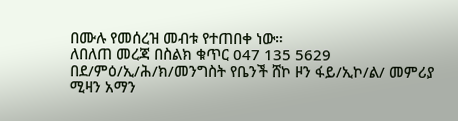በሙሉ የመሰረዝ መብቱ የተጠበቀ ነው።
ለበለጠ መረጃ በስልክ ቁጥር 047 135 5629
በደ/ምዕ/ኢ/ሕ/ክ/መንግስት የቤንች ሸኮ ዞን ፋይ/ኢኮ/ል/ መምሪያ
ሚዛን አማን